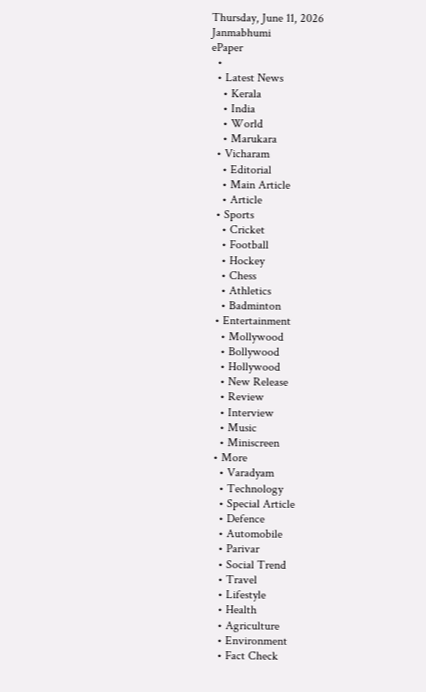Thursday, June 11, 2026
Janmabhumi
ePaper
  •
  • Latest News
    • Kerala
    • India
    • World
    • Marukara
  • Vicharam
    • Editorial
    • Main Article
    • Article
  • Sports
    • Cricket
    • Football
    • Hockey
    • Chess
    • Athletics
    • Badminton
  • Entertainment
    • Mollywood
    • Bollywood
    • Hollywood
    • New Release
    • Review
    • Interview
    • Music
    • Miniscreen
  • More
    • Varadyam
    • Technology
    • Special Article
    • Defence
    • Automobile
    • Parivar
    • Social Trend
    • Travel
    • Lifestyle
    • Health
    • Agriculture
    • Environment
    • Fact Check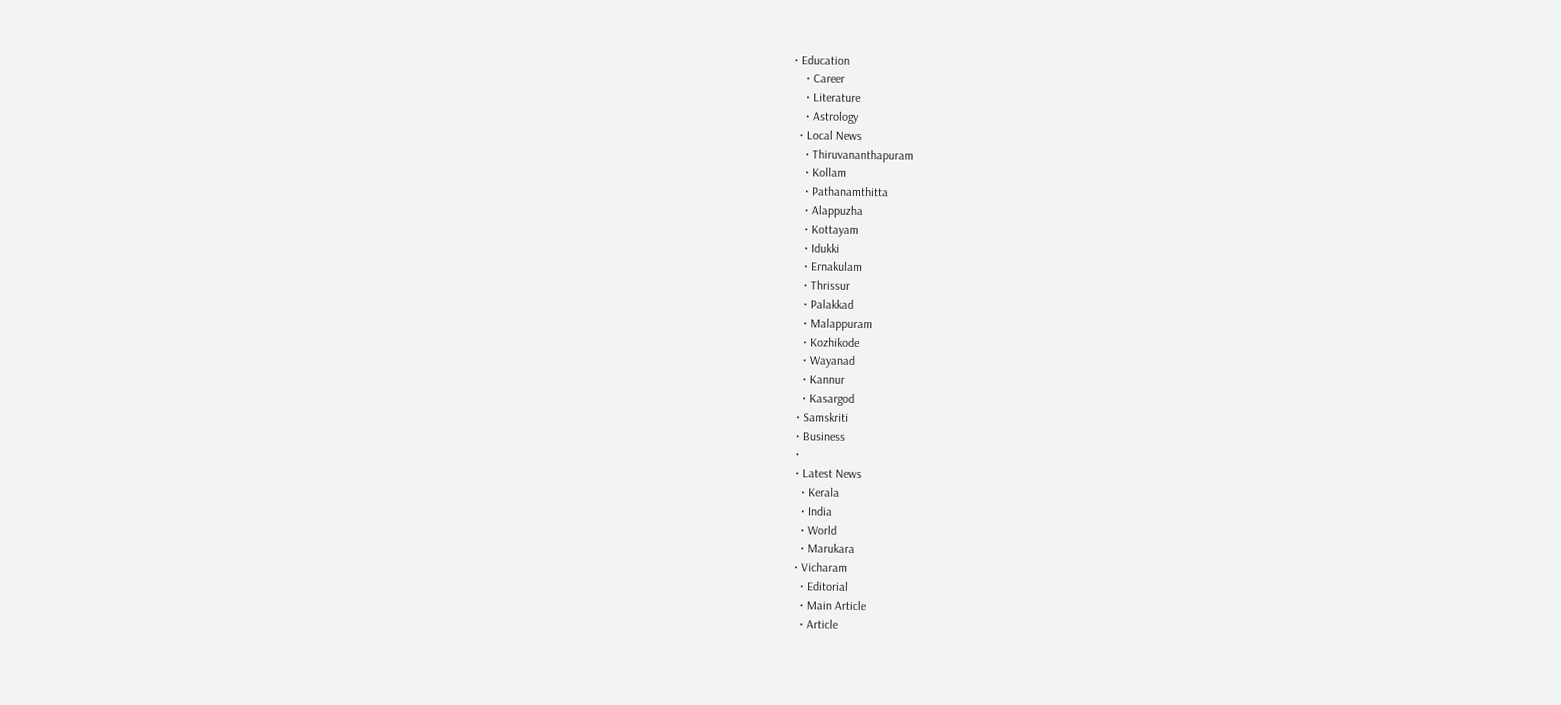• Education
    • Career
    • Literature
    • Astrology
  • Local News
    • Thiruvananthapuram
    • Kollam
    • Pathanamthitta
    • Alappuzha
    • Kottayam
    • Idukki
    • Ernakulam
    • Thrissur
    • Palakkad
    • Malappuram
    • Kozhikode
    • Wayanad
    • Kannur
    • Kasargod
  • Samskriti
  • Business
  •
  • Latest News
    • Kerala
    • India
    • World
    • Marukara
  • Vicharam
    • Editorial
    • Main Article
    • Article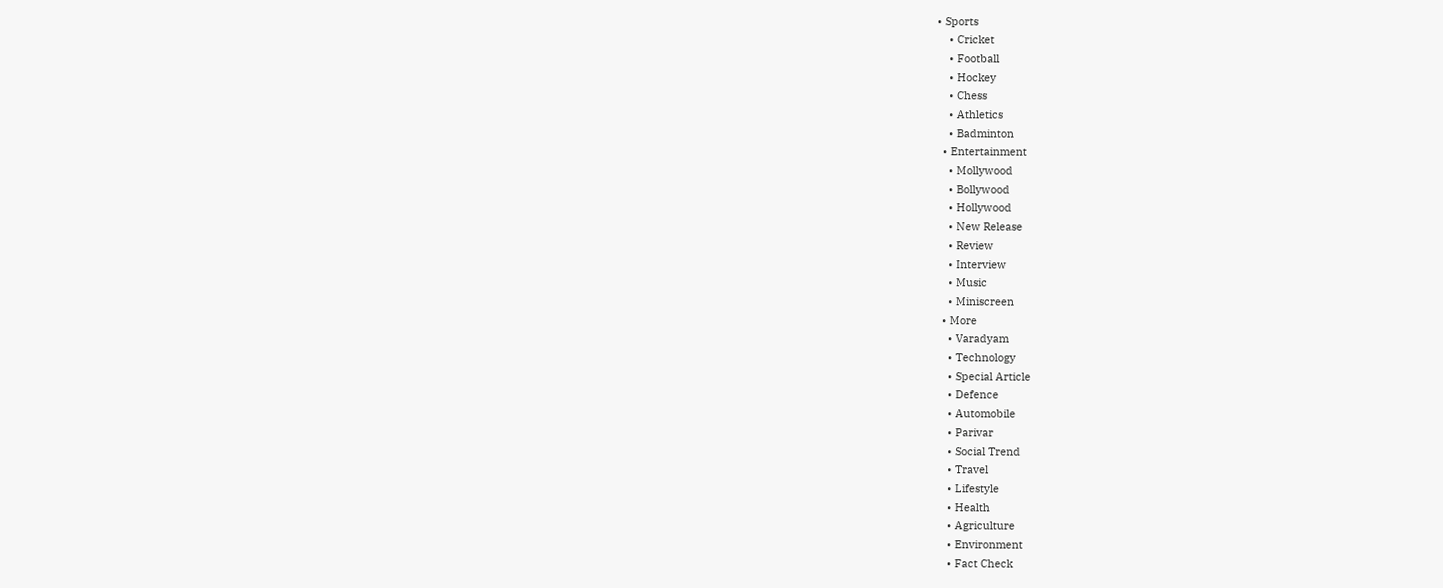• Sports
    • Cricket
    • Football
    • Hockey
    • Chess
    • Athletics
    • Badminton
  • Entertainment
    • Mollywood
    • Bollywood
    • Hollywood
    • New Release
    • Review
    • Interview
    • Music
    • Miniscreen
  • More
    • Varadyam
    • Technology
    • Special Article
    • Defence
    • Automobile
    • Parivar
    • Social Trend
    • Travel
    • Lifestyle
    • Health
    • Agriculture
    • Environment
    • Fact Check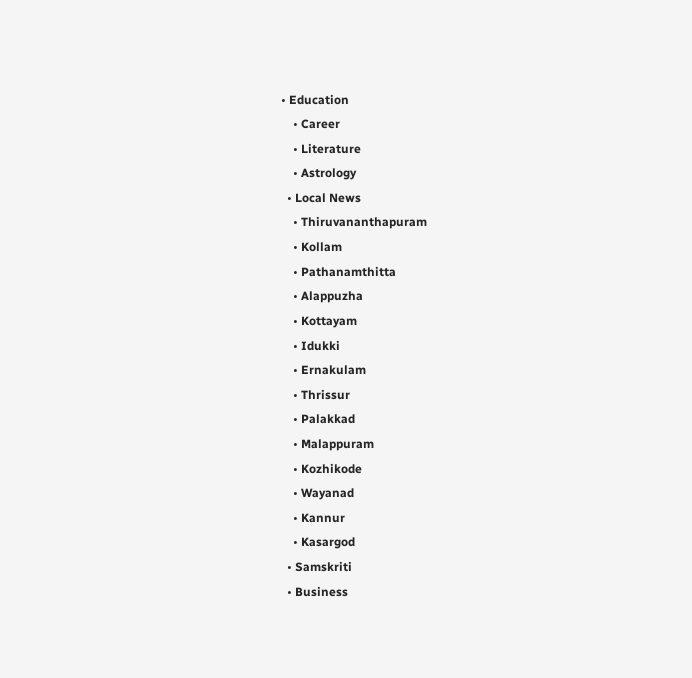• Education
    • Career
    • Literature
    • Astrology
  • Local News
    • Thiruvananthapuram
    • Kollam
    • Pathanamthitta
    • Alappuzha
    • Kottayam
    • Idukki
    • Ernakulam
    • Thrissur
    • Palakkad
    • Malappuram
    • Kozhikode
    • Wayanad
    • Kannur
    • Kasargod
  • Samskriti
  • Business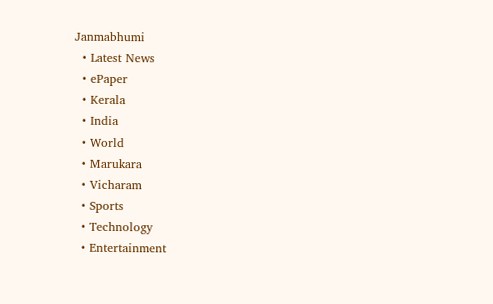Janmabhumi
  • Latest News
  • ePaper
  • Kerala
  • India
  • World
  • Marukara
  • Vicharam
  • Sports
  • Technology
  • Entertainment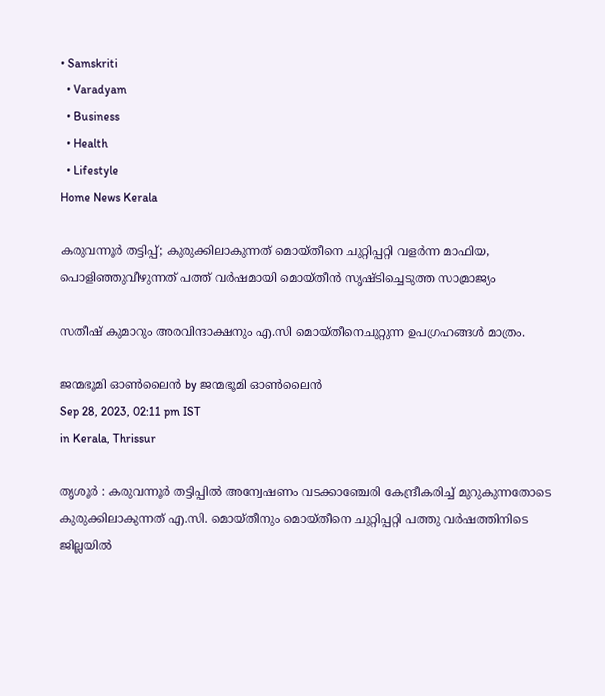• Samskriti
  • Varadyam
  • Business
  • Health
  • Lifestyle
Home News Kerala

കരുവന്നൂർ തട്ടിപ്പ്; കുരുക്കിലാകുന്നത് മൊയ്തീനെ ചുറ്റിപ്പറ്റി വളര്‍ന്ന മാഫിയ, പൊളിഞ്ഞുവീഴുന്നത് പത്ത് വര്‍ഷമായി മൊയ്തീന്‍ സൃഷ്ടിച്ചെടുത്ത സാമ്രാജ്യം

സതീഷ് കുമാറും അരവിന്ദാക്ഷനും എ.സി മൊയ്തീനെചുറ്റുന്ന ഉപഗ്രഹങ്ങള്‍ മാത്രം.

ജന്മഭൂമി ഓണ്‍ലൈന്‍ by ജന്മഭൂമി ഓണ്‍ലൈന്‍
Sep 28, 2023, 02:11 pm IST
in Kerala, Thrissur

തൃശൂര്‍ : കരുവന്നൂര്‍ തട്ടിപ്പില്‍ അന്വേഷണം വടക്കാഞ്ചേരി കേന്ദ്രീകരിച്ച് മുറുകുന്നതോടെ കുരുക്കിലാകുന്നത് എ.സി. മൊയ്തീനും മൊയ്തീനെ ചുറ്റിപ്പറ്റി പത്തു വര്‍ഷത്തിനിടെ ജില്ലയില്‍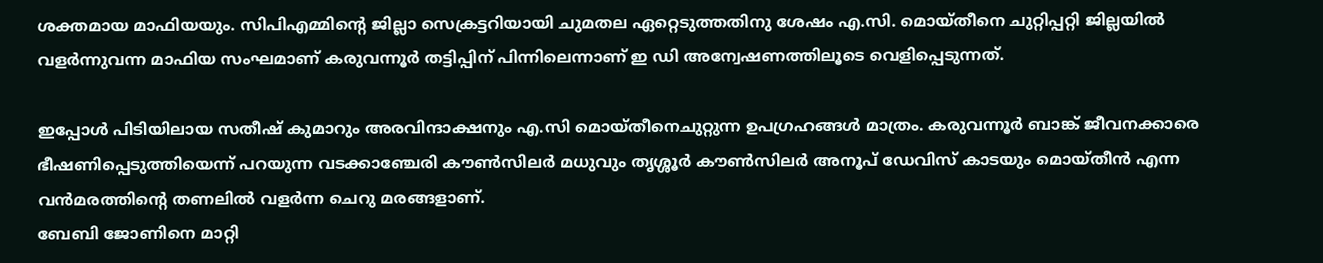ശക്തമായ മാഫിയയും. സിപിഎമ്മിന്റെ ജില്ലാ സെക്രട്ടറിയായി ചുമതല ഏറ്റെടുത്തതിനു ശേഷം എ.സി. മൊയ്തീനെ ചുറ്റിപ്പറ്റി ജില്ലയില്‍ വളര്‍ന്നുവന്ന മാഫിയ സംഘമാണ് കരുവന്നൂര്‍ തട്ടിപ്പിന് പിന്നിലെന്നാണ് ഇ ഡി അന്വേഷണത്തിലൂടെ വെളിപ്പെടുന്നത്.

ഇപ്പോള്‍ പിടിയിലായ സതീഷ് കുമാറും അരവിന്ദാക്ഷനും എ.സി മൊയ്തീനെചുറ്റുന്ന ഉപഗ്രഹങ്ങള്‍ മാത്രം. കരുവന്നൂര്‍ ബാങ്ക് ജീവനക്കാരെ ഭീഷണിപ്പെടുത്തിയെന്ന് പറയുന്ന വടക്കാഞ്ചേരി കൗണ്‍സിലര്‍ മധുവും തൃശ്ശൂര്‍ കൗണ്‍സിലര്‍ അനൂപ് ഡേവിസ് കാടയും മൊയ്തീന്‍ എന്ന വന്‍മരത്തിന്റെ തണലില്‍ വളര്‍ന്ന ചെറു മരങ്ങളാണ്.
ബേബി ജോണിനെ മാറ്റി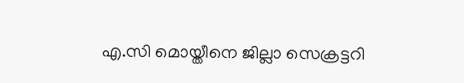എ.സി മൊയ്തീനെ ജില്ലാ സെക്രട്ടറി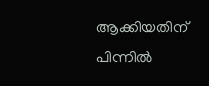ആക്കിയതിന് പിന്നില്‍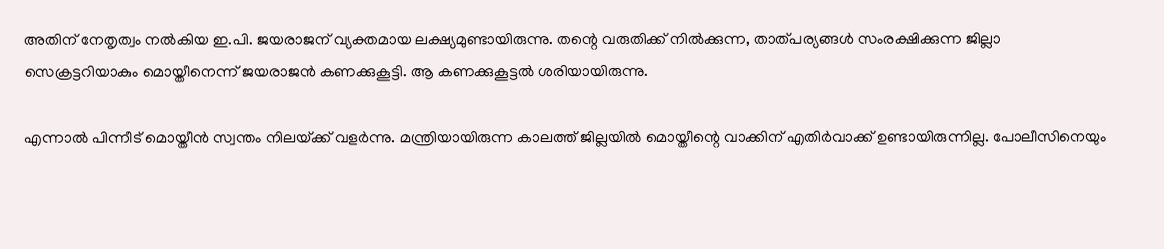അതിന് നേതൃത്വം നല്‍കിയ ഇ.പി. ജയരാജന് വ്യക്തമായ ലക്ഷ്യമുണ്ടായിരുന്നു. തന്റെ വരുതിക്ക് നില്‍ക്കുന്ന, താത്പര്യങ്ങള്‍ സംരക്ഷിക്കുന്ന ജില്ലാ സെക്രട്ടറിയാകും മൊയ്തീനെന്ന് ജയരാജന്‍ കണക്കുകൂട്ടി. ആ കണക്കുകൂട്ടല്‍ ശരിയായിരുന്നു.

എന്നാല്‍ പിന്നീട് മൊയ്തീന്‍ സ്വന്തം നിലയ്‌ക്ക് വളര്‍ന്നു. മന്ത്രിയായിരുന്ന കാലത്ത് ജില്ലയില്‍ മൊയ്തീന്റെ വാക്കിന് എതിര്‍വാക്ക് ഉണ്ടായിരുന്നില്ല. പോലീസിനെയും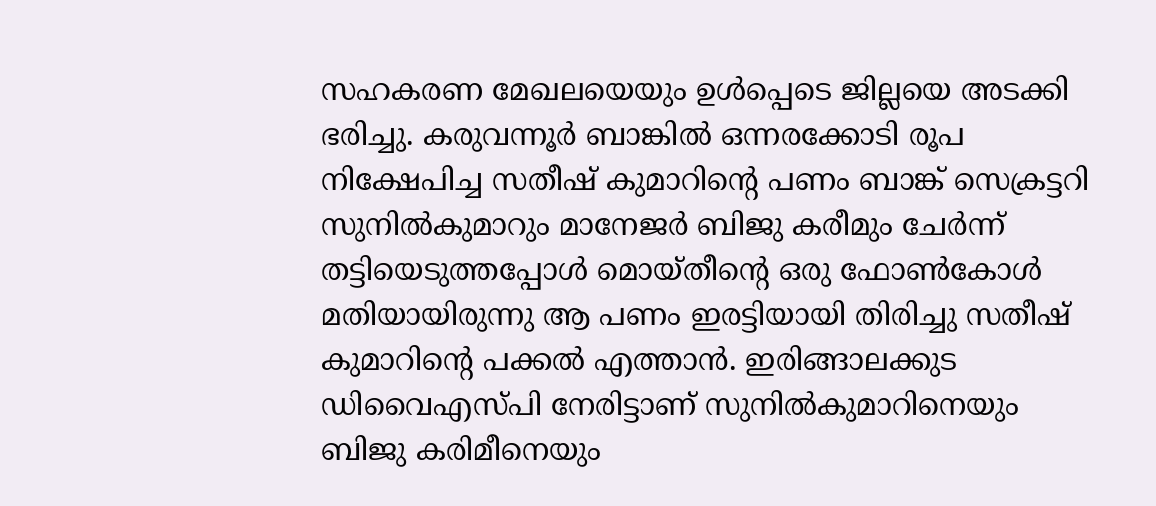സഹകരണ മേഖലയെയും ഉള്‍പ്പെടെ ജില്ലയെ അടക്കി ഭരിച്ചു. കരുവന്നൂര്‍ ബാങ്കില്‍ ഒന്നരക്കോടി രൂപ നിക്ഷേപിച്ച സതീഷ് കുമാറിന്റെ പണം ബാങ്ക് സെക്രട്ടറി സുനില്‍കുമാറും മാനേജര്‍ ബിജു കരീമും ചേര്‍ന്ന് തട്ടിയെടുത്തപ്പോള്‍ മൊയ്തീന്റെ ഒരു ഫോണ്‍കോള്‍ മതിയായിരുന്നു ആ പണം ഇരട്ടിയായി തിരിച്ചു സതീഷ് കുമാറിന്റെ പക്കല്‍ എത്താന്‍. ഇരിങ്ങാലക്കുട ഡിവൈഎസ്പി നേരിട്ടാണ് സുനില്‍കുമാറിനെയും ബിജു കരിമീനെയും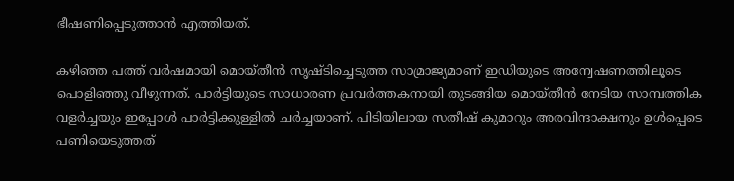ഭീഷണിപ്പെടുത്താന്‍ എത്തിയത്.

കഴിഞ്ഞ പത്ത് വര്‍ഷമായി മൊയ്തീന്‍ സൃഷ്ടിച്ചെടുത്ത സാമ്രാജ്യമാണ് ഇഡിയുടെ അന്വേഷണത്തിലൂടെ പൊളിഞ്ഞു വീഴുന്നത്. പാര്‍ട്ടിയുടെ സാധാരണ പ്രവര്‍ത്തകനായി തുടങ്ങിയ മൊയ്തീന്‍ നേടിയ സാമ്പത്തിക വളര്‍ച്ചയും ഇപ്പോള്‍ പാര്‍ട്ടിക്കുള്ളില്‍ ചര്‍ച്ചയാണ്. പിടിയിലായ സതീഷ് കുമാറും അരവിന്ദാക്ഷനും ഉള്‍പ്പെടെ പണിയെടുത്തത്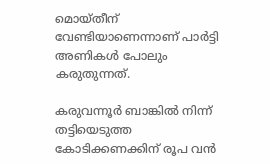മൊയ്തീന് വേണ്ടിയാണെന്നാണ് പാര്‍ട്ടി അണികള്‍ പോലും കരുതുന്നത്.

കരുവന്നൂര്‍ ബാങ്കില്‍ നിന്ന് തട്ടിയെടുത്ത കോടിക്കണക്കിന് രൂപ വന്‍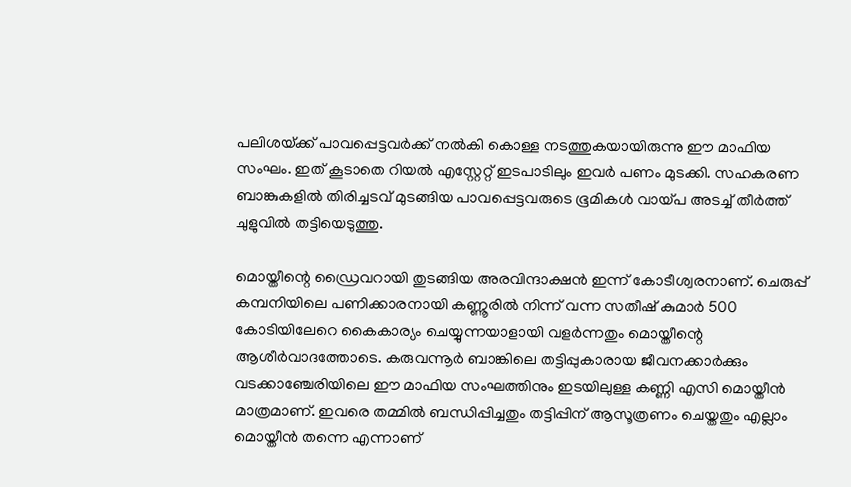പലിശയ്‌ക്ക് പാവപ്പെട്ടവര്‍ക്ക് നല്‍കി കൊള്ള നടത്തുകയായിരുന്നു ഈ മാഫിയ സംഘം. ഇത് കൂടാതെ റിയല്‍ എസ്റ്റേറ്റ് ഇടപാടിലും ഇവര്‍ പണം മുടക്കി. സഹകരണ ബാങ്കുകളില്‍ തിരിച്ചടവ് മുടങ്ങിയ പാവപ്പെട്ടവരുടെ ഭൂമികള്‍ വായ്‌പ അടച്ച് തീര്‍ത്ത് ചുളുവില്‍ തട്ടിയെടുത്തു.

മൊയ്തീന്റെ ഡ്രൈവറായി തുടങ്ങിയ അരവിന്ദാക്ഷന്‍ ഇന്ന് കോടീശ്വരനാണ്. ചെരുപ്പ് കമ്പനിയിലെ പണിക്കാരനായി കണ്ണൂരില്‍ നിന്ന് വന്ന സതീഷ് കുമാര്‍ 500 കോടിയിലേറെ കൈകാര്യം ചെയ്യുന്നയാളായി വളര്‍ന്നതും മൊയ്തീന്റെ ആശീര്‍വാദത്തോടെ. കരുവന്നൂര്‍ ബാങ്കിലെ തട്ടിപ്പുകാരായ ജീവനക്കാര്‍ക്കും വടക്കാഞ്ചേരിയിലെ ഈ മാഫിയ സംഘത്തിനും ഇടയിലുള്ള കണ്ണി എസി മൊയ്തീന്‍ മാത്രമാണ്. ഇവരെ തമ്മില്‍ ബന്ധിപ്പിച്ചതും തട്ടിപ്പിന് ആസൂത്രണം ചെയ്തതും എല്ലാം മൊയ്തീന്‍ തന്നെ എന്നാണ്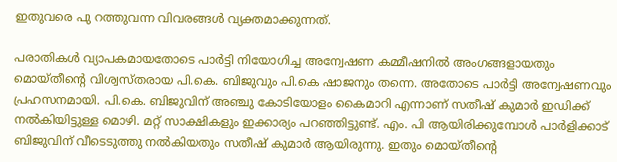ഇതുവരെ പു റത്തുവന്ന വിവരങ്ങള്‍ വ്യക്തമാക്കുന്നത്.

പരാതികള്‍ വ്യാപകമായതോടെ പാര്‍ട്ടി നിയോഗിച്ച അന്വേഷണ കമ്മീഷനില്‍ അംഗങ്ങളായതും മൊയ്തീന്റെ വിശ്വസ്തരായ പി.കെ. ബിജുവും പി.കെ ഷാജനും തന്നെ. അതോടെ പാര്‍ട്ടി അന്വേഷണവും പ്രഹസനമായി. പി.കെ. ബിജുവിന് അഞ്ചു കോടിയോളം കൈമാറി എന്നാണ് സതീഷ് കുമാര്‍ ഇഡിക്ക് നല്‍കിയിട്ടുള്ള മൊഴി. മറ്റ് സാക്ഷികളും ഇക്കാര്യം പറഞ്ഞിട്ടുണ്ട്. എം. പി ആയിരിക്കുമ്പോള്‍ പാര്‍ളിക്കാട് ബിജുവിന് വീടെടുത്തു നല്‍കിയതും സതീഷ് കുമാര്‍ ആയിരുന്നു. ഇതും മൊയ്തീന്റെ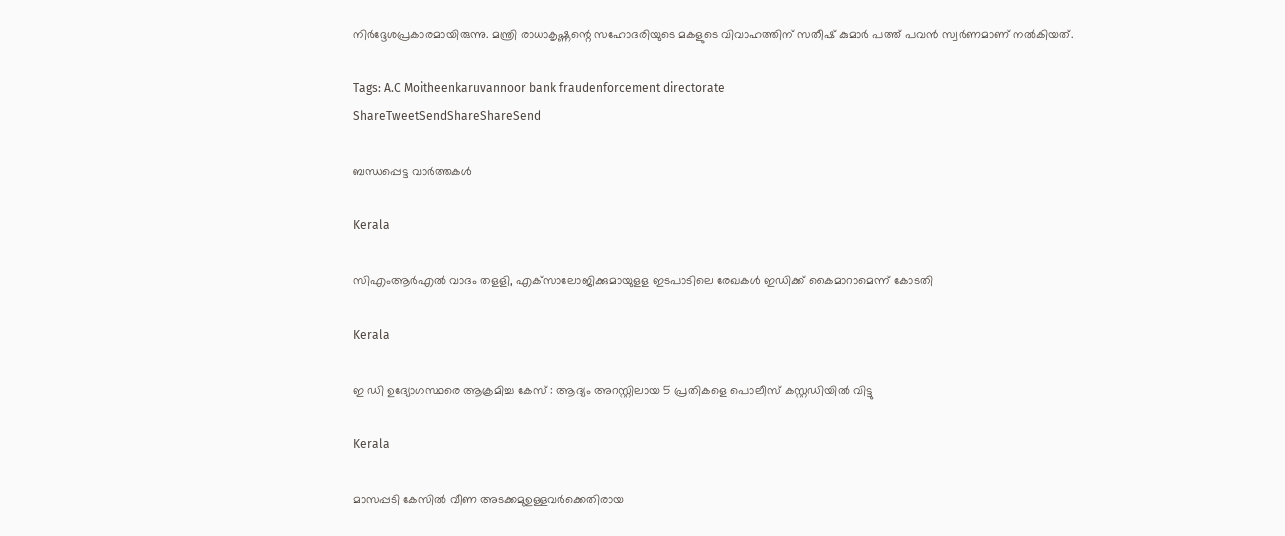നിര്‍ദ്ദേശപ്രകാരമായിരുന്നു. മന്ത്രി രാധാകൃഷ്ണന്റെ സഹോദരിയുടെ മകളുടെ വിവാഹത്തിന് സതീഷ് കുമാര്‍ പത്ത് പവന്‍ സ്വര്‍ണമാണ് നല്‍കിയത്.

Tags: A.C Moitheenkaruvannoor bank fraudenforcement directorate
ShareTweetSendShareShareSend

ബന്ധപ്പെട്ട വാര്‍ത്തകള്‍

Kerala

സിഎംആര്‍എല്‍ വാദം തളളി, എക്‌സാലോജിക്കുമായുളള ഇടപാടിലെ രേഖകള്‍ ഇഡിക്ക് കൈമാറാമെന്ന് കോടതി

Kerala

ഇ ഡി ഉദ്യോഗസ്ഥരെ ആക്രമിച്ച കേസ് : ആദ്യം അറസ്റ്റിലായ 5 പ്രതികളെ പൊലീസ് കസ്റ്റഡിയില്‍ വിട്ടു

Kerala

മാസപ്പടി കേസില്‍ വീണ അടക്കമുഉള്ളവര്‍ക്കെതിരായ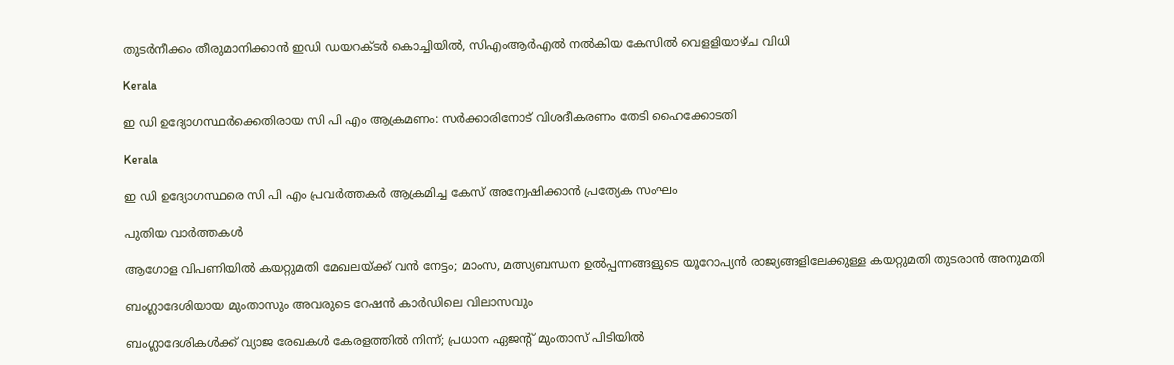തുടര്‍നീക്കം തീരുമാനിക്കാന്‍ ഇഡി ഡയറക്ടര്‍ കൊച്ചിയില്‍, സിഎംആര്‍എല്‍ നല്‍കിയ കേസില്‍ വെളളിയാഴ്ച വിധി

Kerala

ഇ ഡി ഉദ്യോഗസ്ഥര്‍ക്കെതിരായ സി പി എം ആക്രമണം: സര്‍ക്കാരിനോട് വിശദീകരണം തേടി ഹൈക്കോടതി

Kerala

ഇ ഡി ഉദ്യോഗസ്ഥരെ സി പി എം പ്രവര്‍ത്തകര്‍ ആക്രമിച്ച കേസ് അന്വേഷിക്കാന്‍ പ്രത്യേക സംഘം

പുതിയ വാര്‍ത്തകള്‍

ആഗോള വിപണിയിൽ കയറ്റുമതി മേഖലയ്‌ക്ക് വൻ നേട്ടം; മാംസ, മത്സ്യബന്ധന ഉൽപ്പന്നങ്ങളുടെ യൂറോപ്യൻ രാജ്യങ്ങളിലേക്കുള്ള കയറ്റുമതി തുടരാൻ അനുമതി

ബംഗ്ലാദേശിയായ മുംതാസും അവരുടെ റേഷന്‍ കാര്‍ഡിലെ വിലാസവും

ബംഗ്ലാദേശികള്‍ക്ക് വ്യാജ രേഖകള്‍ കേരളത്തില്‍ നിന്ന്; പ്രധാന ഏജന്റ് മുംതാസ് പിടിയില്‍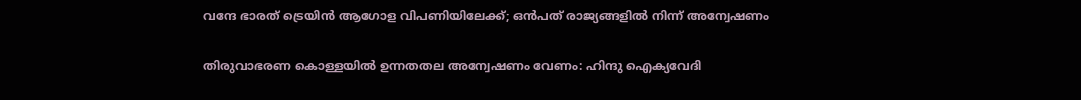വന്ദേ ഭാരത് ട്രെയിന്‍ ആഗോള വിപണിയിലേക്ക്; ഒന്‍പത് രാജ്യങ്ങളില്‍ നിന്ന് അന്വേഷണം

തിരുവാഭരണ കൊള്ളയില്‍ ഉന്നതതല അന്വേഷണം വേണം: ഹിന്ദു ഐക്യവേദി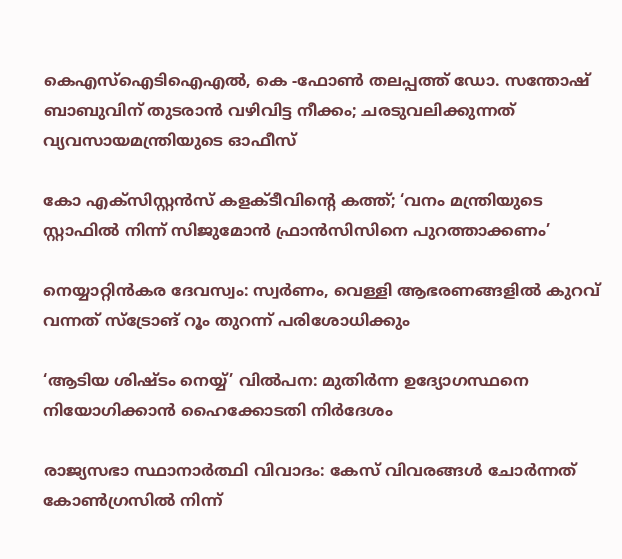കെഎസ്ഐടിഐഎല്‍, കെ -ഫോണ്‍ തലപ്പത്ത് ഡോ. സന്തോഷ് ബാബുവിന് തുടരാന്‍ വഴിവിട്ട നീക്കം; ചരടുവലിക്കുന്നത് വ്യവസായമന്ത്രിയുടെ ഓഫീസ്

കോ എക്‌സിസ്റ്റന്‍സ് കളക്ടീവിന്റെ കത്ത്; ‘വനം മന്ത്രിയുടെ സ്റ്റാഫില്‍ നിന്ന് സിജുമോന്‍ ഫ്രാന്‍സിസിനെ പുറത്താക്കണം’

നെയ്യാറ്റിന്‍കര ദേവസ്വം: സ്വര്‍ണം, വെള്ളി ആഭരണങ്ങളില്‍ കുറവ് വന്നത് സ്‌ട്രോങ് റൂം തുറന്ന് പരിശോധിക്കും

‘ആടിയ ശിഷ്ടം നെയ്യ്’ വില്‍പന: മുതിര്‍ന്ന ഉദ്യോഗസ്ഥനെ നിയോഗിക്കാന്‍ ഹൈക്കോടതി നിര്‍ദേശം

രാജ്യസഭാ സ്ഥാനാര്‍ത്ഥി വിവാദം: കേസ് വിവരങ്ങള്‍ ചോര്‍ന്നത് കോണ്‍ഗ്രസില്‍ നിന്ന്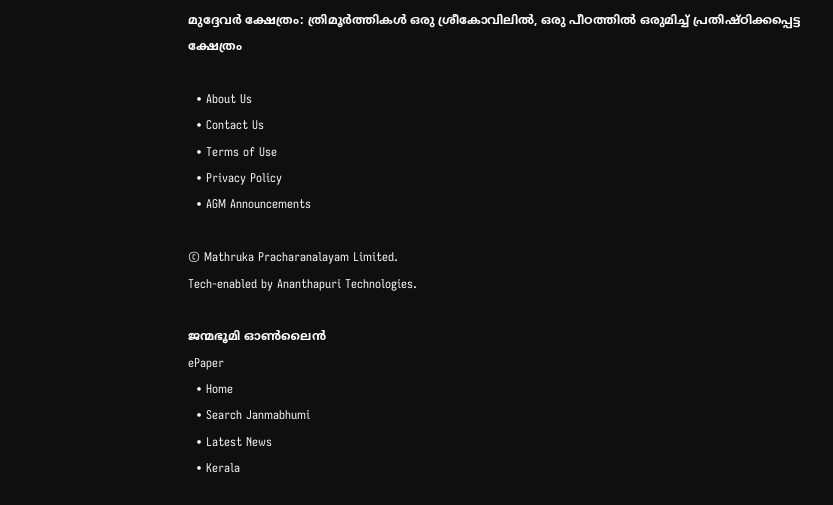മുദ്ദേവര്‍ ക്ഷേത്രം: ത്രിമൂര്‍ത്തികള്‍ ഒരു ശ്രീകോവിലില്‍, ഒരു പീഠത്തില്‍ ഒരുമിച്ച് പ്രതിഷ്ഠിക്കപ്പെട്ട ക്ഷേത്രം

  • About Us
  • Contact Us
  • Terms of Use
  • Privacy Policy
  • AGM Announcements

© Mathruka Pracharanalayam Limited.
Tech-enabled by Ananthapuri Technologies.

ജന്മഭൂമി ഓണ്‍ലൈന്‍
ePaper
  • Home
  • Search Janmabhumi
  • Latest News
  • Kerala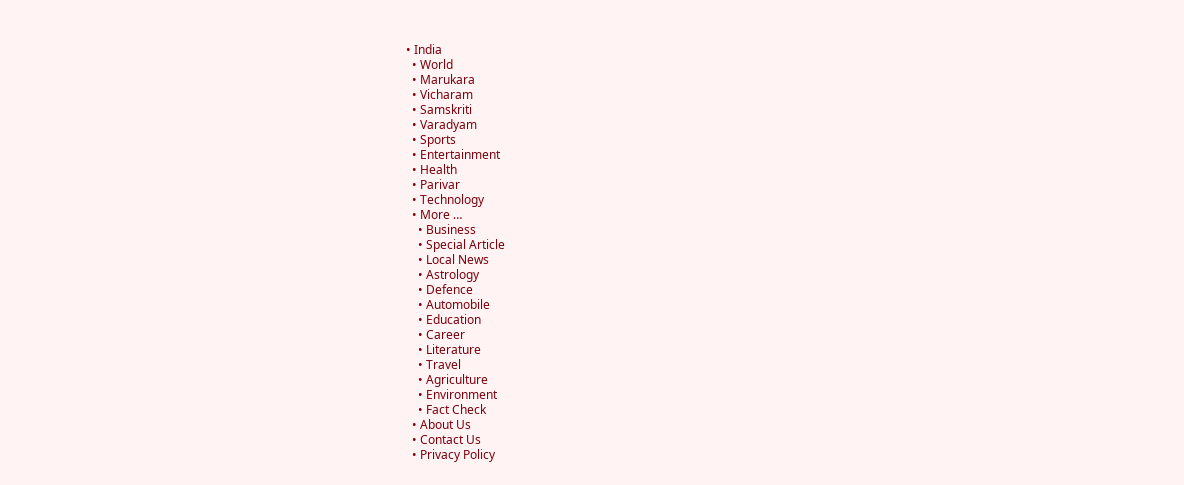• India
  • World
  • Marukara
  • Vicharam
  • Samskriti
  • Varadyam
  • Sports
  • Entertainment
  • Health
  • Parivar
  • Technology
  • More …
    • Business
    • Special Article
    • Local News
    • Astrology
    • Defence
    • Automobile
    • Education
    • Career
    • Literature
    • Travel
    • Agriculture
    • Environment
    • Fact Check
  • About Us
  • Contact Us
  • Privacy Policy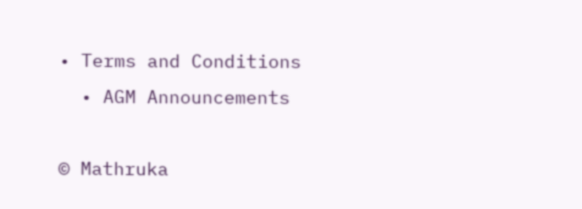• Terms and Conditions
  • AGM Announcements

© Mathruka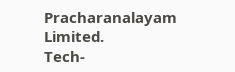Pracharanalayam Limited.
Tech-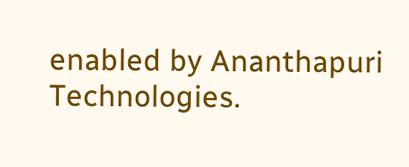enabled by Ananthapuri Technologies.